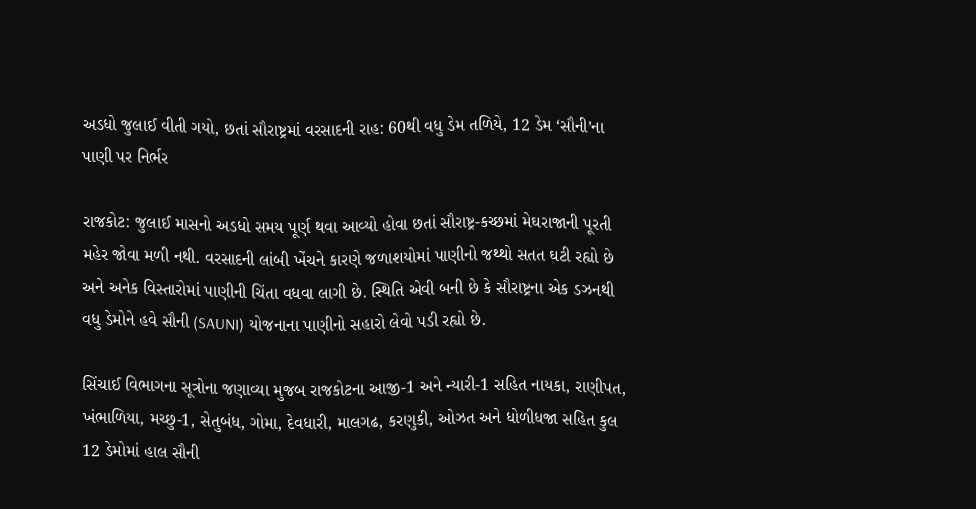અડધો જુલાઈ વીતી ગયો, છતાં સૌરાષ્ટ્રમાં વરસાદની રાહ: 60થી વધુ ડેમ તળિયે, 12 ડેમ ‘સૌની’ના પાણી પર નિર્ભર

રાજકોટ: જુલાઈ માસનો અડધો સમય પૂર્ણ થવા આવ્યો હોવા છતાં સૌરાષ્ટ્ર-કચ્છમાં મેઘરાજાની પૂરતી મહેર જોવા મળી નથી. વરસાદની લાંબી ખેંચને કારણે જળાશયોમાં પાણીનો જથ્થો સતત ઘટી રહ્યો છે અને અનેક વિસ્તારોમાં પાણીની ચિંતા વધવા લાગી છે. સ્થિતિ એવી બની છે કે સૌરાષ્ટ્રના એક ડઝનથી વધુ ડેમોને હવે સૌની (SAUNI) યોજનાના પાણીનો સહારો લેવો પડી રહ્યો છે.

સિંચાઈ વિભાગના સૂત્રોના જણાવ્યા મુજબ રાજકોટના આજી-1 અને ન્યારી-1 સહિત નાયકા, રાણીપત, ખંભાળિયા, મચ્છુ-1, સેતુબંધ, ગોમા, દેવધારી, માલગઢ, કરણુકી, ઓઝત અને ધોળીધજા સહિત કુલ 12 ડેમોમાં હાલ સૌની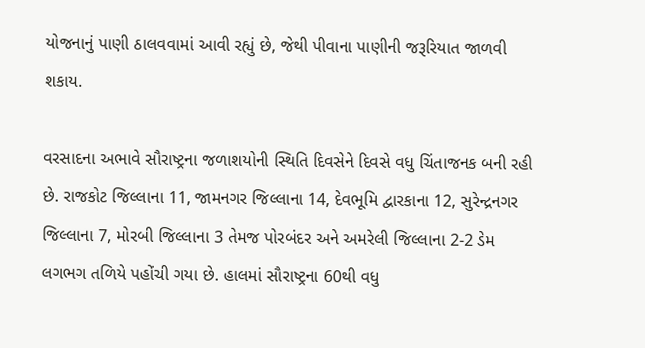યોજનાનું પાણી ઠાલવવામાં આવી રહ્યું છે, જેથી પીવાના પાણીની જરૂરિયાત જાળવી શકાય.

વરસાદના અભાવે સૌરાષ્ટ્રના જળાશયોની સ્થિતિ દિવસેને દિવસે વધુ ચિંતાજનક બની રહી છે. રાજકોટ જિલ્લાના 11, જામનગર જિલ્લાના 14, દેવભૂમિ દ્વારકાના 12, સુરેન્દ્રનગર જિલ્લાના 7, મોરબી જિલ્લાના 3 તેમજ પોરબંદર અને અમરેલી જિલ્લાના 2-2 ડેમ લગભગ તળિયે પહોંચી ગયા છે. હાલમાં સૌરાષ્ટ્રના 60થી વધુ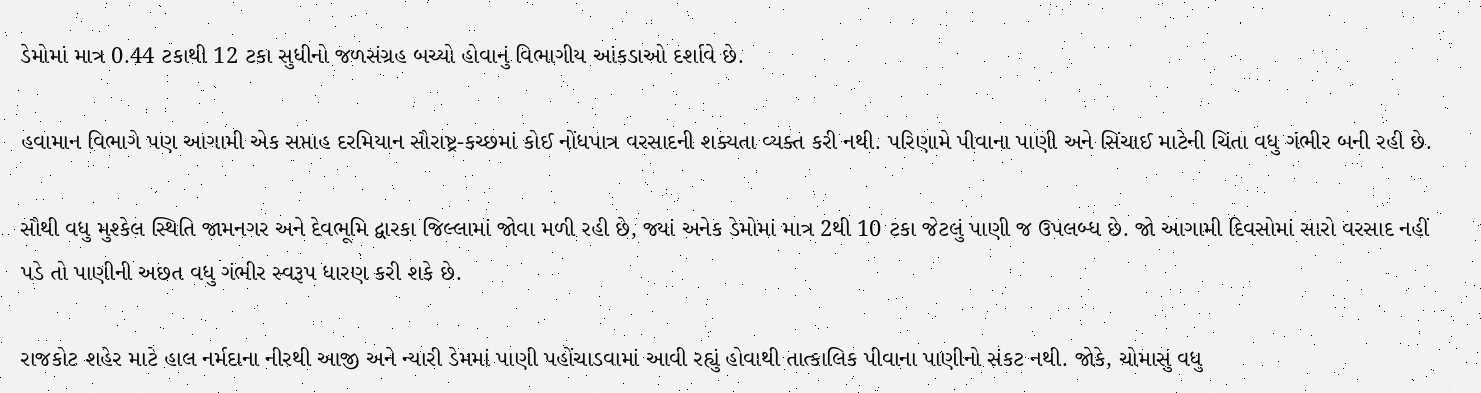ડેમોમાં માત્ર 0.44 ટકાથી 12 ટકા સુધીનો જળસંગ્રહ બચ્યો હોવાનું વિભાગીય આંકડાઓ દર્શાવે છે.

હવામાન વિભાગે પણ આગામી એક સપ્તાહ દરમિયાન સૌરાષ્ટ્ર-કચ્છમાં કોઈ નોંધપાત્ર વરસાદની શક્યતા વ્યક્ત કરી નથી. પરિણામે પીવાના પાણી અને સિંચાઈ માટેની ચિંતા વધુ ગંભીર બની રહી છે.

સૌથી વધુ મુશ્કેલ સ્થિતિ જામનગર અને દેવભૂમિ દ્વારકા જિલ્લામાં જોવા મળી રહી છે, જ્યાં અનેક ડેમોમાં માત્ર 2થી 10 ટકા જેટલું પાણી જ ઉપલબ્ધ છે. જો આગામી દિવસોમાં સારો વરસાદ નહીં પડે તો પાણીની અછત વધુ ગંભીર સ્વરૂપ ધારણ કરી શકે છે.

રાજકોટ શહેર માટે હાલ નર્મદાના નીરથી આજી અને ન્યારી ડેમમાં પાણી પહોંચાડવામાં આવી રહ્યું હોવાથી તાત્કાલિક પીવાના પાણીનો સંકટ નથી. જોકે, ચોમાસું વધુ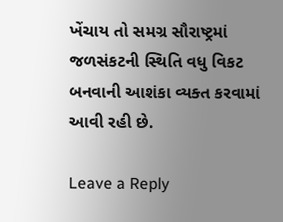ખેંચાય તો સમગ્ર સૌરાષ્ટ્રમાં જળસંકટની સ્થિતિ વધુ વિકટ બનવાની આશંકા વ્યક્ત કરવામાં આવી રહી છે.

Leave a Reply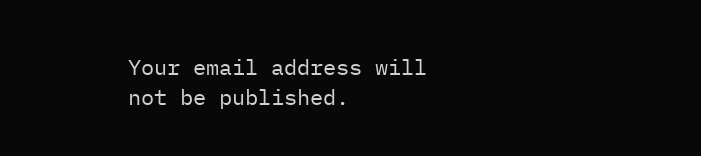Your email address will not be published.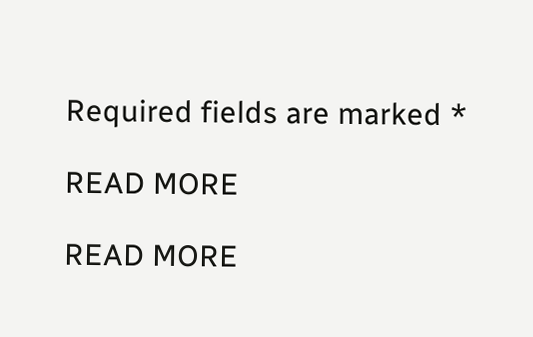Required fields are marked *

READ MORE

READ MORE